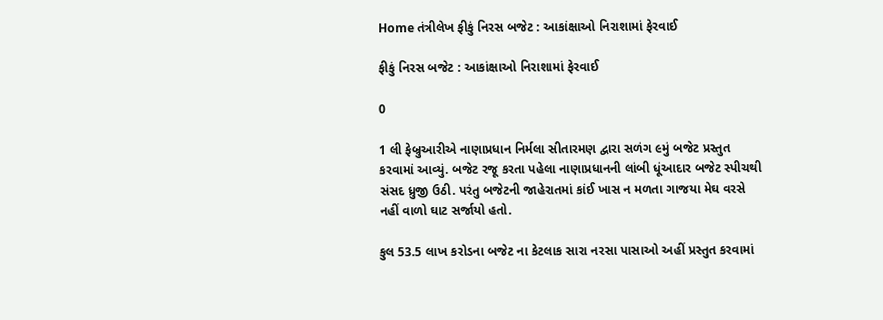Home તંત્રીલેખ ફીકું નિરસ બજેટ : આકાંક્ષાઓ નિરાશામાં ફેરવાઈ

ફીકું નિરસ બજેટ : આકાંક્ષાઓ નિરાશામાં ફેરવાઈ

0

1 લી ફેબ્રુઆરીએ નાણાપ્રધાન નિર્મલા સીતારમણ દ્વારા સળંગ ૯મું બજેટ પ્રસ્તુત કરવામાં આવ્યું. બજેટ રજૂ કરતા પહેલા નાણાપ્રધાનની લાંબી ધૂંઆદાર બજેટ સ્પીચથી સંસદ ધ્રુજી ઉઠી. પરંતુ બજેટની જાહેરાતમાં કાંઈ ખાસ ન મળતા ગાજયા મેઘ વરસે નહીં વાળો ઘાટ સર્જાયો હતો.

કુલ 53.5 લાખ કરોડના બજેટ ના કેટલાક સારા નરસા પાસાઓ અહીં પ્રસ્તુત કરવામાં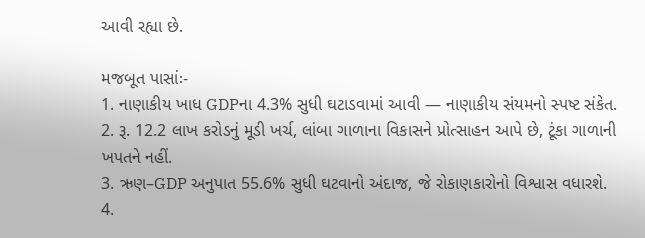આવી રહ્યા છે.

મજબૂત પાસાંઃ-
1. નાણાકીય ખાધ GDPના 4.3% સુધી ઘટાડવામાં આવી — નાણાકીય સંયમનો સ્પષ્ટ સંકેત.
2. રૂ. 12.2 લાખ કરોડનું મૂડી ખર્ચ, લાંબા ગાળાના વિકાસને પ્રોત્સાહન આપે છે, ટૂંકા ગાળાની ખપતને નહીં.
3. ઋણ–GDP અનુપાત 55.6% સુધી ઘટવાનો અંદાજ, જે રોકાણકારોનો વિશ્વાસ વધારશે.
4.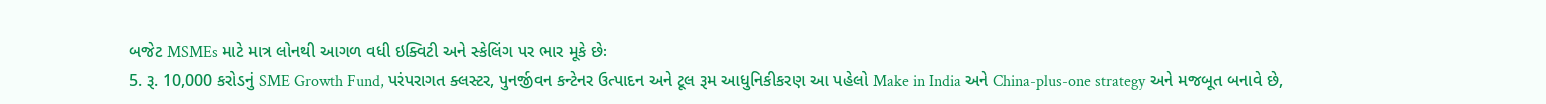બજેટ MSMEs માટે માત્ર લોનથી આગળ વધી ઇક્વિટી અને સ્કેલિંગ પર ભાર મૂકે છેઃ
5. રૂ. 10,000 કરોડનું SME Growth Fund, પરંપરાગત ક્લસ્ટર, પુનર્જીવન કન્ટેનર ઉત્પાદન અને ટૂલ રૂમ આધુનિકીકરણ આ પહેલો Make in India અને China-plus-one strategy અને મજબૂત બનાવે છે,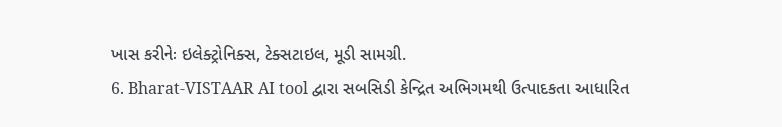ખાસ કરીનેઃ ઇલેક્ટ્રોનિક્સ, ટેક્સટાઇલ, મૂડી સામગ્રી.
6. Bharat-VISTAAR AI tool દ્વારા સબસિડી કેન્દ્રિત અભિગમથી ઉત્પાદકતા આધારિત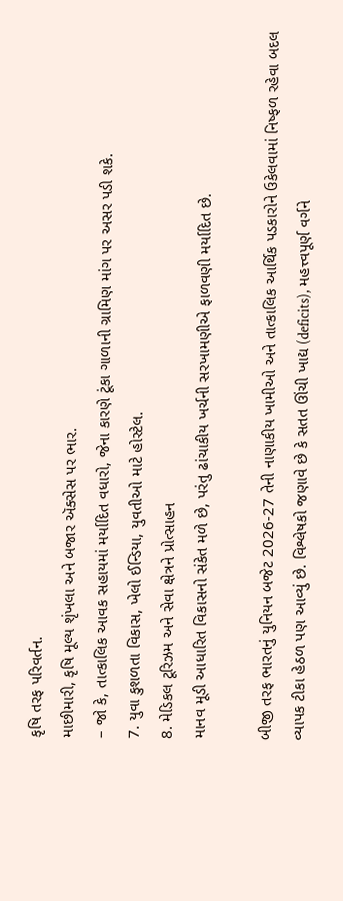કૃષિ તરફ પરિવર્તન.
માછીમારી, કૃષિ મૂલ્ય શૃંખલા અને બજાર ઍક્સેસ પર ભાર.
– જો કે, તાત્કાલિક આવક સહાયમાં મર્યાદિત વધારો, જેના કારણે ટૂંકા ગાળાની ગ્રામિણ માંગ પર અસર પડી શકે.
7. યુવા કુશળતા વિકાસ, ખેલો ઈન્ડિયા, યુવતીઓ માટે હોસ્ટેલ.
8. મેડિકલ ટૂરિઝમ અને સેવા ક્ષેત્રને પ્રોત્સાહન
માનવ મૂડી આધારિત વિકાસનો સંકેત મળે છે, પરંતુ ઢાંચાકીય ખર્ચની સરખામણીએ ફાળવણી મર્યાદિત છે.

બીજી તરફ ભારતનું યુનિયન બજેટ 2026-27 તેની નાણાકીય ખામીઓ અને તાત્કાલિક આર્થિક પડકારોને ઉકેલવામાં નિષ્ફળ રહેવા બદલ વ્યાપક ટીકા હેઠળ પણ આવ્યું છે. વિશ્લેષકો જણાવે છે કે સતત ઊંચી ખાદ્ય (deficits), મહત્ત્વપૂર્ણ વર્ગને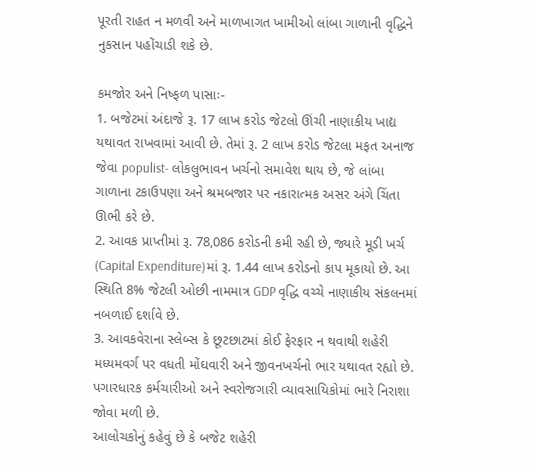પૂરતી રાહત ન મળવી અને માળખાગત ખામીઓ લાંબા ગાળાની વૃદ્ધિને નુકસાન પહોંચાડી શકે છે.

કમજોર અને નિષ્ફળ પાસાઃ-
1. બજેટમાં અંદાજે રૂ. 17 લાખ કરોડ જેટલો ઊંચી નાણાકીય ખાદ્ય યથાવત રાખવામાં આવી છે. તેમાં રૂ. 2 લાખ કરોડ જેટલા મફત અનાજ જેવા populist- લોકલુભાવન ખર્ચનો સમાવેશ થાય છે, જે લાંબા ગાળાના ટકાઉપણા અને શ્રમબજાર પર નકારાત્મક અસર અંગે ચિંતા ઊભી કરે છે.
2. આવક પ્રાપ્તીમાં રૂ. 78,086 કરોડની કમી રહી છે, જ્યારે મૂડી ખર્ચ (Capital Expenditure)માં રૂ. 1.44 લાખ કરોડનો કાપ મૂકાયો છે. આ સ્થિતિ 8% જેટલી ઓછી નામમાત્ર GDP વૃદ્ધિ વચ્ચે નાણાકીય સંકલનમાં નબળાઈ દર્શાવે છે.
3. આવકવેરાના સ્લેબ્સ કે છૂટછાટમાં કોઈ ફેરફાર ન થવાથી શહેરી મધ્યમવર્ગ પર વધતી મોંઘવારી અને જીવનખર્ચનો ભાર યથાવત રહ્યો છે. પગારધારક કર્મચારીઓ અને સ્વરોજગારી વ્યાવસાયિકોમાં ભારે નિરાશા જોવા મળી છે.
આલોચકોનું કહેવું છે કે બજેટ શહેરી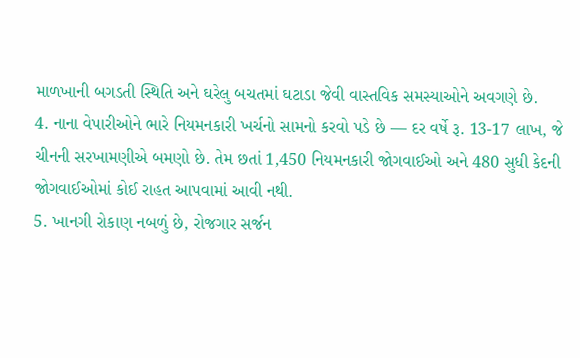માળખાની બગડતી સ્થિતિ અને ઘરેલુ બચતમાં ઘટાડા જેવી વાસ્તવિક સમસ્યાઓને અવગણે છે.
4. નાના વેપારીઓને ભારે નિયમનકારી ખર્ચનો સામનો કરવો પડે છે — દર વર્ષે રૂ. 13-17 લાખ, જે ચીનની સરખામણીએ બમણો છે. તેમ છતાં 1,450 નિયમનકારી જોગવાઈઓ અને 480 સુધી કેદની જોગવાઈઓમાં કોઈ રાહત આપવામાં આવી નથી.
5. ખાનગી રોકાણ નબળું છે, રોજગાર સર્જન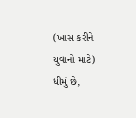(ખાસ કરીને યુવાનો માટે) ધીમું છે,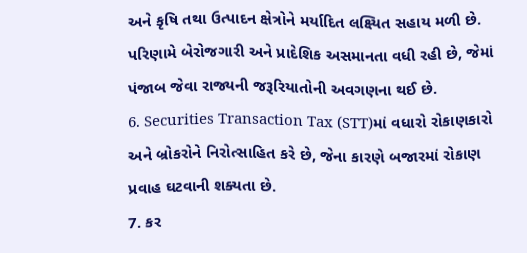અને કૃષિ તથા ઉત્પાદન ક્ષેત્રોને મર્યાદિત લક્ષ્યિત સહાય મળી છે. પરિણામે બેરોજગારી અને પ્રાદેશિક અસમાનતા વધી રહી છે, જેમાં પંજાબ જેવા રાજ્યની જરૂરિયાતોની અવગણના થઈ છે.
6. Securities Transaction Tax (STT)માં વધારો રોકાણકારો અને બ્રોકરોને નિરોત્સાહિત કરે છે, જેના કારણે બજારમાં રોકાણ પ્રવાહ ઘટવાની શક્યતા છે.
7. કર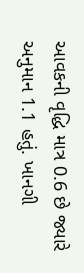આવકની વૃદ્ધિ માત્ર 0.6 છે જ્યારે અનુમાન 1.1 હતું. ખાનગી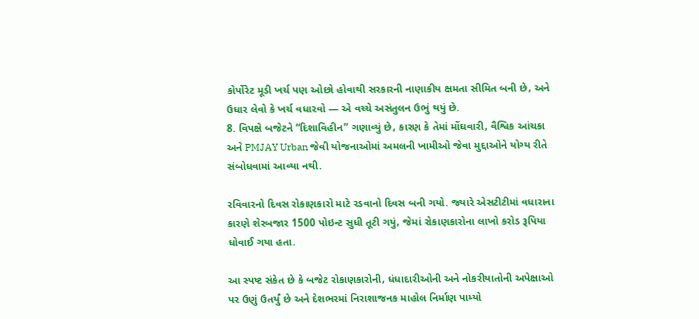કોર્પોરેટ મૂડી ખર્ચ પણ ઓછો હોવાથી સરકારની નાણાકીય ક્ષમતા સીમિત બની છે, અને ઉધાર લેવો કે ખર્ચ વધારવો — એ વચ્ચે અસંતુલન ઉભું થયું છે.
8. વિપક્ષે બજેટને “દિશાવિહીન” ગણાવ્યું છે, કારણ કે તેમાં મોંઘવારી, વૈશ્વિક આંચકા અને PMJAY Urban જેવી યોજનાઓમાં અમલની ખામીઓ જેવા મુદ્દાઓને યોગ્ય રીતે સંબોધવામાં આવ્યા નથી.

રવિવારનો દિવસ રોકાણકારો માટે રડવાનો દિવસ બની ગયો. જ્યારે એસટીટીમાં વધારાના કારણે શેરબજાર 1500 પોઇન્ટ સુધી તૂટી ગયું, જેમાં રોકાણકારોના લાખો કરોડ રૂપિયા ધોવાઈ ગયા હતા.

આ સ્પષ્ટ સંકેત છે કે બજેટ રોકાણકારોની, ધંધાદારીઓની અને નોકરીયાતોની અપેક્ષાઓ પર ઉણું ઉતર્યું છે અને દેશભરમાં નિરાશાજનક માહોલ નિર્માણ પામ્યો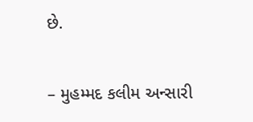છે.

– મુહમ્મદ કલીમ અન્સારી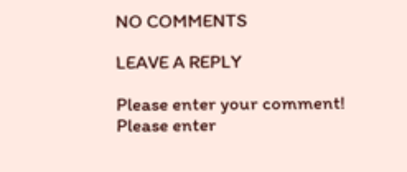NO COMMENTS

LEAVE A REPLY

Please enter your comment!
Please enter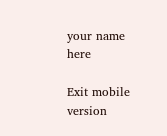your name here

Exit mobile version